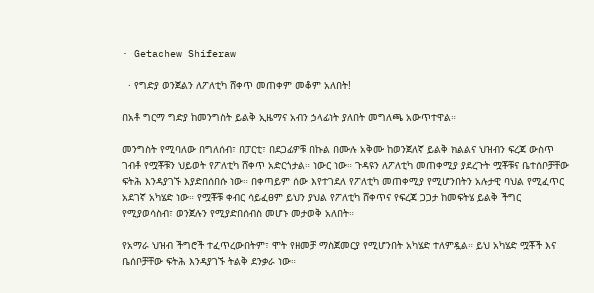· Getachew Shiferaw

  · የግድያ ወንጀልን ለፖለቲካ ሸቀጥ መጠቀም መቆም አለበት!

በአቶ ግርማ ግድያ ከመንግስት ይልቅ ኢዜማና አብን ኃላፊነት ያለበት መግለጫ አውጥተዋል።

መንግስት የሚባለው በግለሰብ፣ በፓርቲ፣ በደጋፊዎቹ በኩል በሙሉ አቅሙ ከወንጀለኛ ይልቅ ክልልና ህዝብን ፍረጃ ውስጥ ገብቶ የሟቾቹን ህይወት የፖለቲካ ሸቀጥ አድርጎታል። ነውር ነው። ጉዳዩን ለፖለቲካ መጠቀሚያ ያደረጉት ሟቾቹና ቤተሰቦቻቸው ፍትሕ እንዳያገኙ እያድበሰበሱ ነው። በቀጣይም ሰው እየተገደለ የፖለቲካ መጠቀሚያ የሚሆንበትን አሉታዊ ባህል የሚፈጥር አደገኛ አካሄድ ነው። የሟቾቹ ቀብር ሳይፈፀም ይህን ያህል የፖለቲካ ሸቀጥና የፍረጃ ጋጋታ ከመፍትሄ ይልቅ ችግር የሚያወሳስብ፣ ወንጀሉን የሚያድበሰብስ መሆኑ መታወቅ አለበት።

የአማራ ህዝብ ችግሮች ተፈጥረውበትም፣ ሞት የዘመቻ ማስጀመርያ የሚሆንበት አካሄድ ተለምዷል። ይህ አካሄድ ሟቾች እና ቤሰቦቻቸው ፍትሕ እንዳያገኙ ትልቅ ደንቃራ ነው።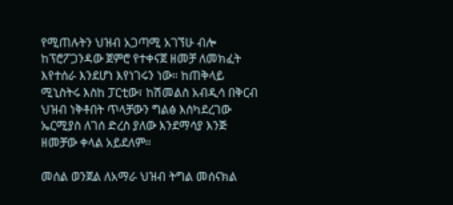የሚጠሉትን ህዝብ አጋጣሚ አገኘሁ ብሎ ከፕሮፖጋንዳው ጀምሮ የተቀናጀ ዘመቻ ለመክፈት እየተሰራ እንደሆነ እየነገሩን ነው። ከጠቅላይ ሚኒስትሩ እስከ ፓርቲው፣ ከሽመልስ አብዲሳ በቅርብ ህዝብ ነቅቶበት ጥላቻውን ግልፅ እስካደረገው ኤርሚያስ ለገሰ ድረስ ያለው እንደማሳያ እንጅ ዘመቻው ቀላል አይደለም።

መሰል ወንጀል ለአማራ ህዝብ ትግል መሰናክል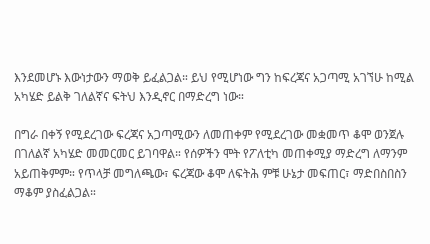እንደመሆኑ እውነታውን ማወቅ ይፈልጋል። ይህ የሚሆነው ግን ከፍረጃና አጋጣሚ አገኘሁ ከሚል አካሄድ ይልቅ ገለልኛና ፍትህ እንዲኖር በማድረግ ነው።

በግራ በቀኝ የሚደረገው ፍረጃና አጋጣሚውን ለመጠቀም የሚደረገው መቋመጥ ቆሞ ወንጀሉ በገለልኛ አካሄድ መመርመር ይገባዋል። የሰዎችን ሞት የፖለቲካ መጠቀሚያ ማድረግ ለማንም አይጠቅምም። የጥላቻ መግለጫው፣ ፍረጃው ቆሞ ለፍትሕ ምቹ ሁኔታ መፍጠር፣ ማድበስበስን ማቆም ያስፈልጋል።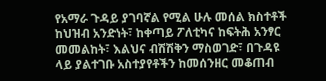የአማራ ጉዳይ ያገባኛል የሚል ሁሉ መሰል ክስተቶች ከህዝብ አንድነት፣ ከቀጣይ ፖለቲካና ከፍትሕ አንፃር መመልከት፣ እልህና ብሽሽቅን ማስወገድ፣ በጉዳዩ ላይ ያልተገቡ አስተያየቶችን ከመሰንዘር መቆጠብ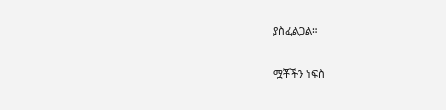ያስፈልጋል።

ሟቾችን ነፍስ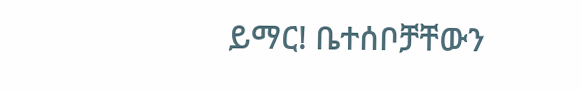ይማር! ቤተሰቦቻቸውን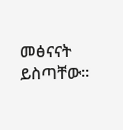መፅናናት ይስጣቸው።